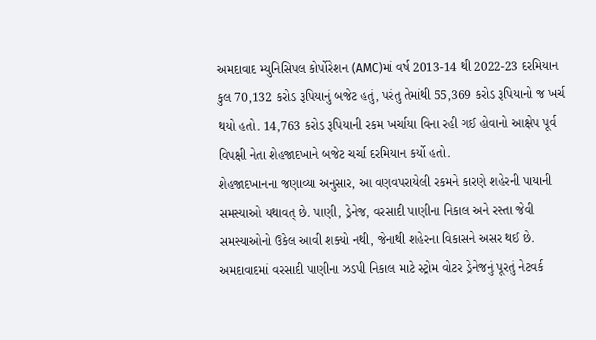અમદાવાદ મ્યુનિસિપલ કોર્પોરેશન (AMC)માં વર્ષ 2013-14 થી 2022-23 દરમિયાન કુલ 70,132 કરોડ રૂપિયાનું બજેટ હતું, પરંતુ તેમાંથી 55,369 કરોડ રૂપિયાનો જ ખર્ચ થયો હતો. 14,763 કરોડ રૂપિયાની રકમ ખર્ચાયા વિના રહી ગઈ હોવાનો આક્ષેપ પૂર્વ વિપક્ષી નેતા શેહજાદખાને બજેટ ચર્ચા દરમિયાન કર્યો હતો.
શેહજાદખાનના જણાવ્યા અનુસાર, આ વણવપરાયેલી રકમને કારણે શહેરની પાયાની સમસ્યાઓ યથાવત્ છે. પાણી, ડ્રેનેજ, વરસાદી પાણીના નિકાલ અને રસ્તા જેવી સમસ્યાઓનો ઉકેલ આવી શક્યો નથી, જેનાથી શહેરના વિકાસને અસર થઈ છે.
અમદાવાદમાં વરસાદી પાણીના ઝડપી નિકાલ માટે સ્ટ્રોમ વોટર ડ્રેનેજનું પૂરતું નેટવર્ક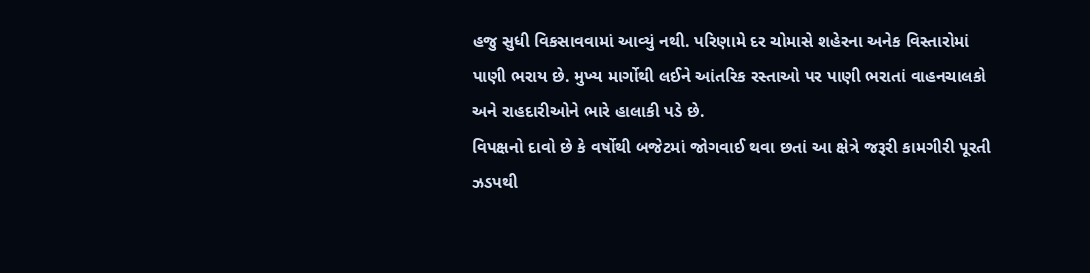હજુ સુધી વિકસાવવામાં આવ્યું નથી. પરિણામે દર ચોમાસે શહેરના અનેક વિસ્તારોમાં પાણી ભરાય છે. મુખ્ય માર્ગોથી લઈને આંતરિક રસ્તાઓ પર પાણી ભરાતાં વાહનચાલકો અને રાહદારીઓને ભારે હાલાકી પડે છે.
વિપક્ષનો દાવો છે કે વર્ષોથી બજેટમાં જોગવાઈ થવા છતાં આ ક્ષેત્રે જરૂરી કામગીરી પૂરતી ઝડપથી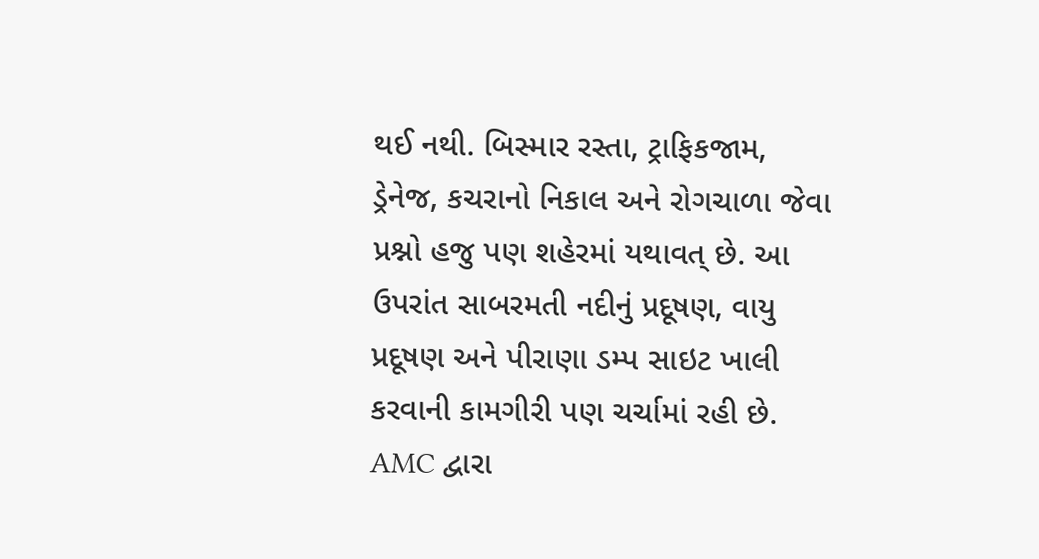થઈ નથી. બિસ્માર રસ્તા, ટ્રાફિકજામ, ડ્રેનેજ, કચરાનો નિકાલ અને રોગચાળા જેવા પ્રશ્નો હજુ પણ શહેરમાં યથાવત્ છે. આ ઉપરાંત સાબરમતી નદીનું પ્રદૂષણ, વાયુ પ્રદૂષણ અને પીરાણા ડમ્પ સાઇટ ખાલી કરવાની કામગીરી પણ ચર્ચામાં રહી છે.
AMC દ્વારા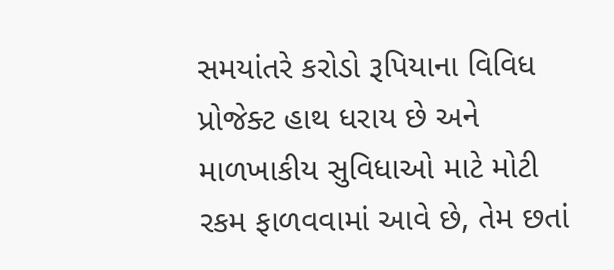સમયાંતરે કરોડો રૂપિયાના વિવિધ પ્રોજેક્ટ હાથ ધરાય છે અને માળખાકીય સુવિધાઓ માટે મોટી રકમ ફાળવવામાં આવે છે, તેમ છતાં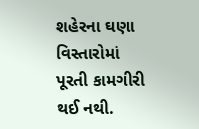શહેરના ઘણા વિસ્તારોમાં પૂરતી કામગીરી થઈ નથી.